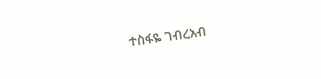ተስፋዬ ገብረአብ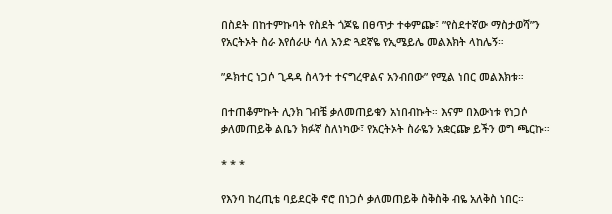በስደት በከተምኩባት የስደት ጎጆዬ በፀጥታ ተቀምጬ፣ ”የስደተኛው ማስታወሻ”ን የአርትኦት ስራ እየሰራሁ ሳለ አንድ ጓደኛዬ የኢሜይሌ መልእክት ላከሌኝ።

”ዶክተር ነጋሶ ጊዳዳ ስላንተ ተናግረዋልና አንብበው” የሚል ነበር መልእክቱ።

በተጠቆምኩት ሊንክ ገብቼ ቃለመጠይቁን አነበብኩት። እናም በእውነቱ የነጋሶ ቃለመጠይቅ ልቤን ክፉኛ ስለነካው፣ የአርትኦት ስራዬን አቋርጬ ይችን ወግ ጫርኩ።

* * *

የእንባ ከረጢቴ ባይደርቅ ኖሮ በነጋሶ ቃለመጠይቅ ስቅስቅ ብዬ አለቅስ ነበር።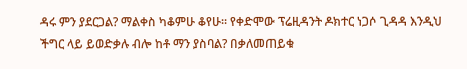ዳሩ ምን ያደርጋል? ማልቀስ ካቆምሁ ቆየሁ። የቀድሞው ፕሬዚዳንት ዶክተር ነጋሶ ጊዳዳ እንዲህ ችግር ላይ ይወድቃሉ ብሎ ከቶ ማን ያስባል? በቃለመጠይቁ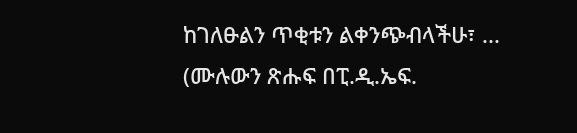ከገለፁልን ጥቂቱን ልቀንጭብላችሁ፣ ... (ሙሉውን ጽሑፍ በፒ.ዲ.ኤፍ.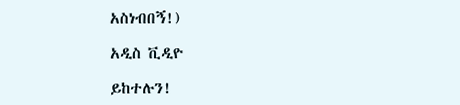አስነብበኝ!)

አዲስ ቪዲዮ

ይከተሉን!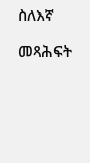ስለእኛ

መጻሕፍት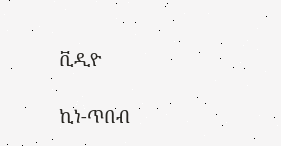ቪዲዮ

ኪነ-ጥበብ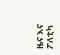ዜና እና ፖለቲካ